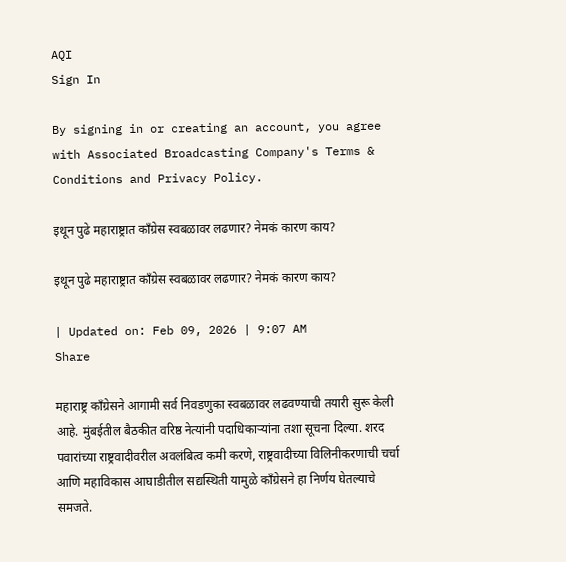AQI
Sign In

By signing in or creating an account, you agree with Associated Broadcasting Company's Terms & Conditions and Privacy Policy.

इथून पुढे महाराष्ट्रात काँग्रेस स्वबळावर लढणार? नेमकं कारण काय?

इथून पुढे महाराष्ट्रात काँग्रेस स्वबळावर लढणार? नेमकं कारण काय?

| Updated on: Feb 09, 2026 | 9:07 AM
Share

महाराष्ट्र काँग्रेसने आगामी सर्व निवडणुका स्वबळावर लढवण्याची तयारी सुरू केली आहे. मुंबईतील बैठकीत वरिष्ठ नेत्यांनी पदाधिकाऱ्यांना तशा सूचना दिल्या. शरद पवारांच्या राष्ट्रवादीवरील अवलंबित्व कमी करणे, राष्ट्रवादीच्या विलिनीकरणाची चर्चा आणि महाविकास आघाडीतील सद्यस्थिती यामुळे काँग्रेसने हा निर्णय घेतल्याचे समजते.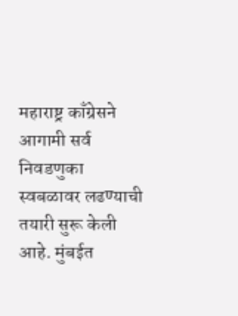महाराष्ट्र काँग्रेसने आगामी सर्व निवडणुका स्वबळावर लढण्याची तयारी सुरू केली आहे. मुंबईत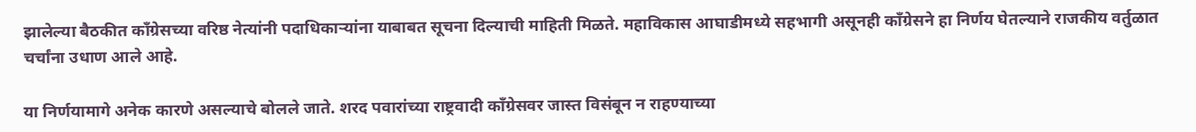झालेल्या बैठकीत काँग्रेसच्या वरिष्ठ नेत्यांनी पदाधिकाऱ्यांना याबाबत सूचना दिल्याची माहिती मिळते. महाविकास आघाडीमध्ये सहभागी असूनही काँग्रेसने हा निर्णय घेतल्याने राजकीय वर्तुळात चर्चांना उधाण आले आहे.

या निर्णयामागे अनेक कारणे असल्याचे बोलले जाते. शरद पवारांच्या राष्ट्रवादी काँग्रेसवर जास्त विसंबून न राहण्याच्या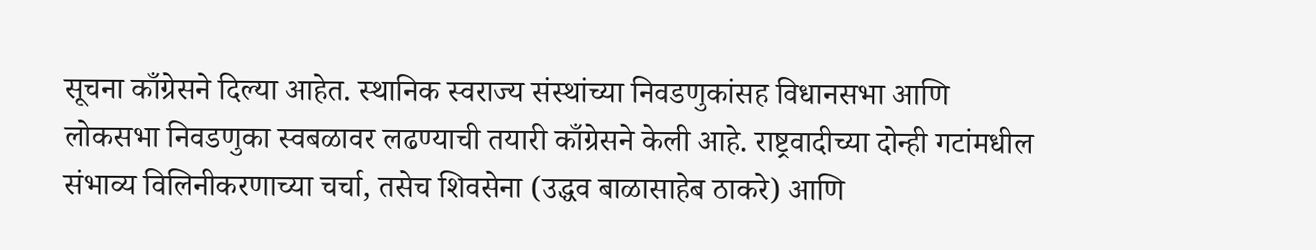सूचना काँग्रेसने दिल्या आहेत. स्थानिक स्वराज्य संस्थांच्या निवडणुकांसह विधानसभा आणि लोकसभा निवडणुका स्वबळावर लढण्याची तयारी काँग्रेसने केली आहे. राष्ट्रवादीच्या दोन्ही गटांमधील संभाव्य विलिनीकरणाच्या चर्चा, तसेच शिवसेना (उद्धव बाळासाहेब ठाकरे) आणि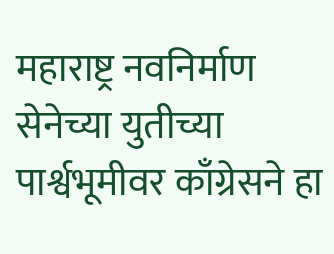महाराष्ट्र नवनिर्माण सेनेच्या युतीच्या पार्श्वभूमीवर काँग्रेसने हा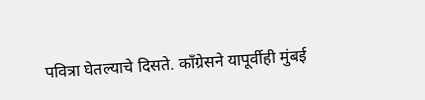पवित्रा घेतल्याचे दिसते. काँग्रेसने यापूर्वीही मुंबई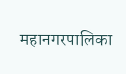महानगरपालिका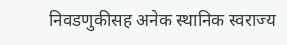निवडणुकीसह अनेक स्थानिक स्वराज्य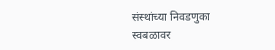संस्थांच्या निवडणुका स्वबळावर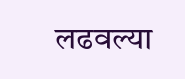लढवल्या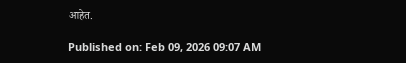आहेत.

Published on: Feb 09, 2026 09:07 AM